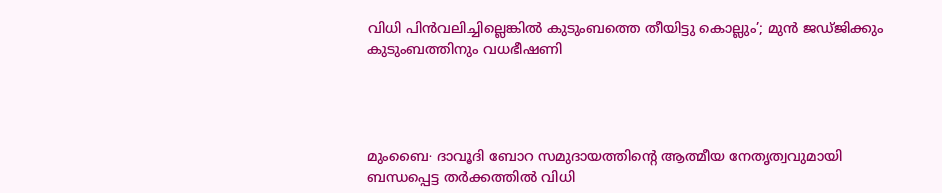വിധി പിൻവലിച്ചില്ലെങ്കിൽ കുടുംബത്തെ തീയിട്ടു കൊല്ലും’; മുൻ ജഡ്ജിക്കും കുടുംബത്തിനും വധഭീഷണി




മുംബൈ∙ ദാവൂദി ബോറ സമുദായത്തിന്റെ ആത്മീയ നേതൃത്വവുമായി ബന്ധപ്പെട്ട തർക്കത്തിൽ വിധി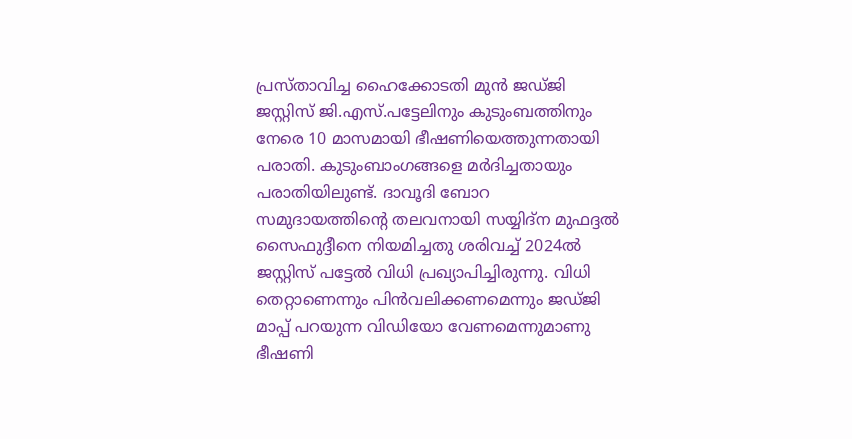പ്രസ്താവിച്ച ഹൈക്കോടതി മുൻ ജഡ്ജി ജസ്റ്റിസ് ജി.എസ്.പട്ടേലിനും കുടുംബത്തിനും നേരെ 10 മാസമായി ഭീഷണിയെത്തുന്നതായി പരാതി. കുടുംബാംഗങ്ങളെ മർദിച്ചതായും പരാതിയിലുണ്ട്. ദാവൂദി ബോറ സമുദായത്തിന്റെ തലവനായി സയ്യിദ്ന മുഫദ്ദൽ സൈഫുദ്ദീനെ നിയമിച്ചതു ശരിവച്ച് 2024ൽ ജസ്റ്റിസ് പട്ടേൽ വിധി പ്രഖ്യാപിച്ചിരുന്നു. വിധി തെറ്റാണെന്നും പിൻവലിക്കണമെന്നും ജഡ്ജി മാപ്പ് പറയുന്ന വിഡിയോ വേണമെന്നുമാണു ഭീഷണി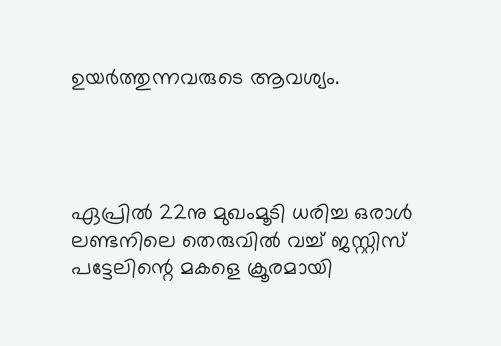ഉയർത്തുന്നവരുടെ ആവശ്യം.




ഏപ്രിൽ 22നു മുഖംമൂടി ധരിച്ച ഒരാൾ ലണ്ടനിലെ തെരുവിൽ വച്ച് ജസ്റ്റിസ് പട്ടേലിന്റെ മകളെ ക്രൂരമായി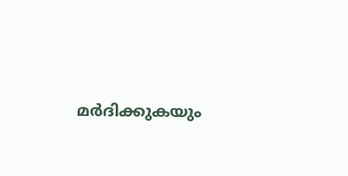മർദിക്കുകയും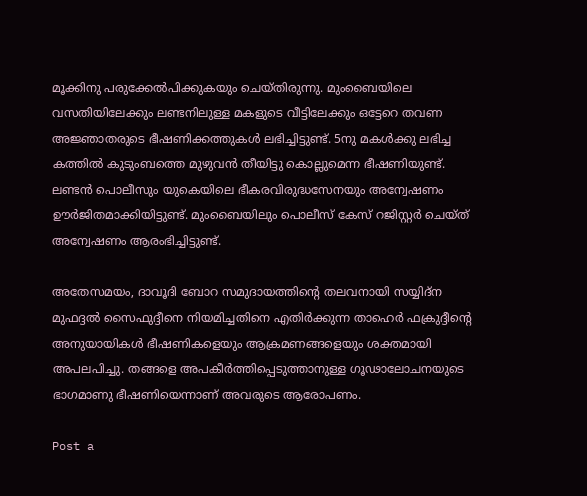മൂക്കിനു പരുക്കേൽപിക്കുകയും ചെയ്തിരുന്നു. മുംബൈയിലെ വസതിയിലേക്കും ലണ്ടനിലുള്ള മകളുടെ വീട്ടിലേക്കും ഒട്ടേറെ തവണ അജ്ഞാതരുടെ ഭീഷണിക്കത്തുകൾ ലഭിച്ചിട്ടുണ്ട്. 5നു മകൾക്കു ലഭിച്ച കത്തിൽ കുടുംബത്തെ മുഴുവൻ തീയിട്ടു കൊല്ലുമെന്ന ഭീഷണിയുണ്ട‌്. ലണ്ടൻ പൊലീസും യുകെയിലെ ഭീകരവിരുദ്ധസേനയും അന്വേഷണം ഊർജിതമാക്കിയിട്ടുണ്ട്. മുംബൈയിലും പൊലീസ് കേസ് റജിസ്റ്റർ ചെയ്ത് അന്വേഷണം ആരംഭിച്ചിട്ടുണ്ട്.

അതേസമയം, ദാവൂദി ബോറ സമുദായത്തിന്റെ തലവനായി സയ്യിദ്ന മുഫദ്ദൽ സൈഫുദ്ദീനെ നിയമിച്ചതിനെ എതിർക്കുന്ന താഹെർ ഫക്രുദ്ദീന്റെ അനുയായികൾ ഭീഷണികളെയും ആക്രമണങ്ങളെയും ശക്തമായി അപലപിച്ചു. തങ്ങളെ അപകീർത്തിപ്പെടുത്താനുള്ള ഗൂഢാലോചനയുടെ ഭാഗമാണു ഭീഷണിയെന്നാണ് അവരുടെ ആരോപണം.

Post a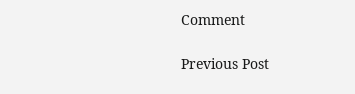Comment

Previous Post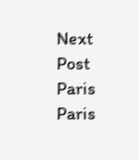Next Post
Paris
Paris